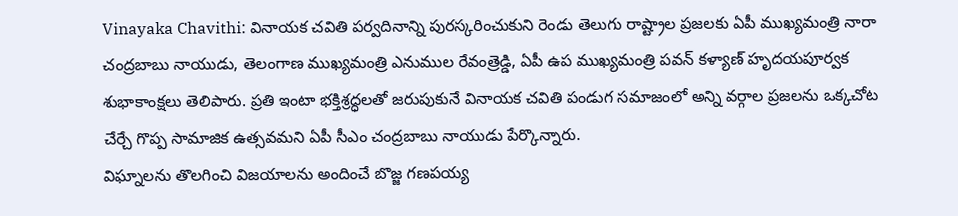Vinayaka Chavithi: వినాయక చవితి పర్వదినాన్ని పురస్కరించుకుని రెండు తెలుగు రాష్ట్రాల ప్రజలకు ఏపీ ముఖ్యమంత్రి నారా చంద్రబాబు నాయుడు, తెలంగాణ ముఖ్యమంత్రి ఎనుముల రేవంత్రెడ్డి, ఏపీ ఉప ముఖ్యమంత్రి పవన్ కళ్యాణ్ హృదయపూర్వక శుభాకాంక్షలు తెలిపారు. ప్రతి ఇంటా భక్తిశ్రద్ధలతో జరుపుకునే వినాయక చవితి పండుగ సమాజంలో అన్ని వర్గాల ప్రజలను ఒక్కచోట చేర్చే గొప్ప సామాజిక ఉత్సవమని ఏపీ సీఎం చంద్రబాబు నాయుడు పేర్కొన్నారు.
విఘ్నాలను తొలగించి విజయాలను అందించే బొజ్జ గణపయ్య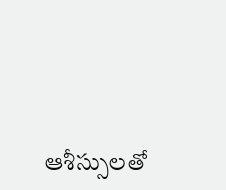ఆశీస్సులతో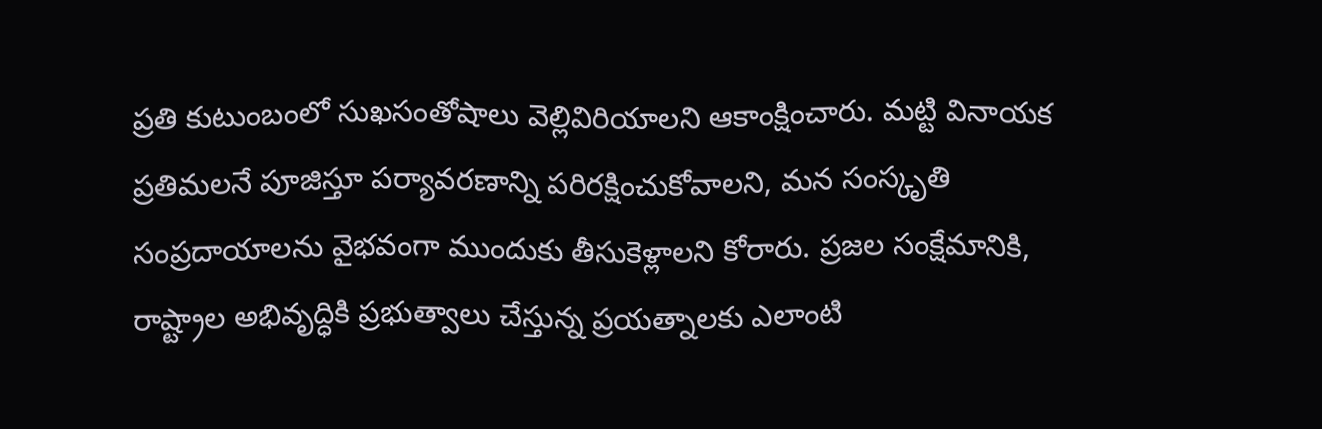ప్రతి కుటుంబంలో సుఖసంతోషాలు వెల్లివిరియాలని ఆకాంక్షించారు. మట్టి వినాయక ప్రతిమలనే పూజిస్తూ పర్యావరణాన్ని పరిరక్షించుకోవాలని, మన సంస్కృతి సంప్రదాయాలను వైభవంగా ముందుకు తీసుకెళ్లాలని కోరారు. ప్రజల సంక్షేమానికి, రాష్ట్రాల అభివృద్ధికి ప్రభుత్వాలు చేస్తున్న ప్రయత్నాలకు ఎలాంటి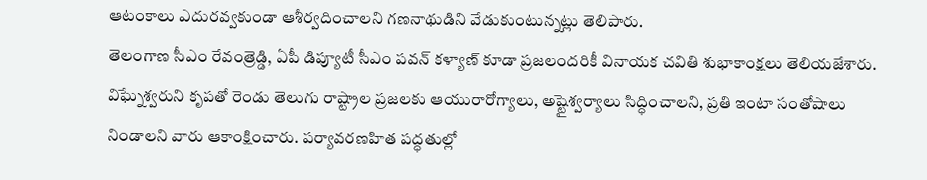ఆటంకాలు ఎదురవ్వకుండా ఆశీర్వదించాలని గణనాథుడిని వేడుకుంటున్నట్లు తెలిపారు.
తెలంగాణ సీఎం రేవంత్రెడ్డి, ఏపీ డిప్యూటీ సీఎం పవన్ కళ్యాణ్ కూడా ప్రజలందరికీ వినాయక చవితి శుభాకాంక్షలు తెలియజేశారు. విఘ్నేశ్వరుని కృపతో రెండు తెలుగు రాష్ట్రాల ప్రజలకు ఆయురారోగ్యాలు, అష్టైశ్వర్యాలు సిద్ధించాలని, ప్రతి ఇంటా సంతోషాలు నిండాలని వారు ఆకాంక్షించారు. పర్యావరణహిత పద్ధతుల్లో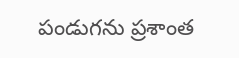పండుగను ప్రశాంత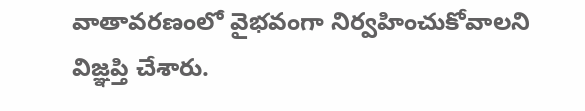వాతావరణంలో వైభవంగా నిర్వహించుకోవాలని విజ్ఞప్తి చేశారు.